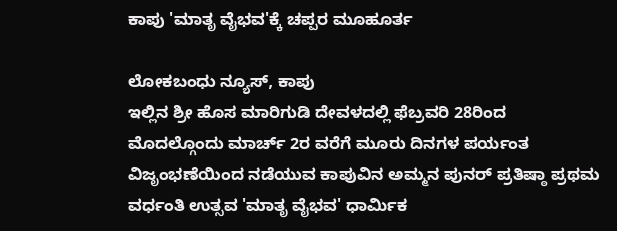ಕಾಪು 'ಮಾತೃ ವೈಭವ'ಕ್ಕೆ ಚಪ್ಪರ ಮೂಹೂರ್ತ

ಲೋಕಬಂಧು ನ್ಯೂಸ್, ಕಾಪು
ಇಲ್ಲಿನ ಶ್ರೀ ಹೊಸ ಮಾರಿಗುಡಿ ದೇವಳದಲ್ಲಿ ಫೆಬ್ರವರಿ 28ರಿಂದ ಮೊದಲ್ಗೊಂದು ಮಾರ್ಚ್ 2ರ ವರೆಗೆ ಮೂರು ದಿನಗಳ ಪರ್ಯಂತ ವಿಜೃಂಭಣೆಯಿಂದ ನಡೆಯುವ ಕಾಪುವಿನ ಅಮ್ಮನ ಪುನರ್ ಪ್ರತಿಷ್ಠಾ ಪ್ರಥಮ ವರ್ಧಂತಿ ಉತ್ಸವ 'ಮಾತೃ ವೈಭವ' ಧಾರ್ಮಿಕ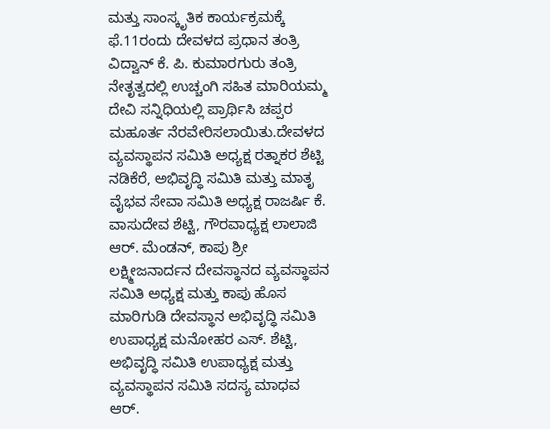ಮತ್ತು ಸಾಂಸ್ಕೃತಿಕ ಕಾರ್ಯಕ್ರಮಕ್ಕೆ ಫೆ.11ರಂದು ದೇವಳದ ಪ್ರಧಾನ ತಂತ್ರಿ ವಿದ್ವಾನ್ ಕೆ. ಪಿ. ಕುಮಾರಗುರು ತಂತ್ರಿ ನೇತೃತ್ವದಲ್ಲಿ ಉಚ್ಚಂಗಿ ಸಹಿತ ಮಾರಿಯಮ್ಮ ದೇವಿ ಸನ್ನಿಧಿಯಲ್ಲಿ ಪ್ರಾರ್ಥಿಸಿ ಚಪ್ಪರ ಮಹೂರ್ತ ನೆರವೇರಿಸಲಾಯಿತು.ದೇವಳದ ವ್ಯವಸ್ಥಾಪನ ಸಮಿತಿ ಅಧ್ಯಕ್ಷ ರತ್ನಾಕರ ಶೆಟ್ಟಿ ನಡಿಕೆರೆ, ಅಭಿವೃದ್ಧಿ ಸಮಿತಿ ಮತ್ತು ಮಾತೃ ವೈಭವ ಸೇವಾ ಸಮಿತಿ ಅಧ್ಯಕ್ಷ ರಾಜರ್ಷಿ ಕೆ. ವಾಸುದೇವ ಶೆಟ್ಟಿ, ಗೌರವಾಧ್ಯಕ್ಷ ಲಾಲಾಜಿ ಆರ್. ಮೆಂಡನ್, ಕಾಪು ಶ್ರೀ ಲಕ್ಷ್ಮೀಜನಾರ್ದನ ದೇವಸ್ಥಾನದ ವ್ಯವಸ್ಥಾಪನ ಸಮಿತಿ ಅಧ್ಯಕ್ಷ ಮತ್ತು ಕಾಪು ಹೊಸ ಮಾರಿಗುಡಿ ದೇವಸ್ಥಾನ ಅಭಿವೃದ್ಧಿ ಸಮಿತಿ ಉಪಾಧ್ಯಕ್ಷ ಮನೋಹರ ಎಸ್. ಶೆಟ್ಟಿ, ಅಭಿವೃದ್ಧಿ ಸಮಿತಿ ಉಪಾಧ್ಯಕ್ಷ ಮತ್ತು ವ್ಯವಸ್ಥಾಪನ ಸಮಿತಿ ಸದಸ್ಯ ಮಾಧವ ಆರ್.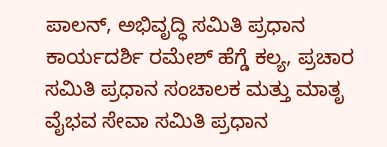ಪಾಲನ್, ಅಭಿವೃದ್ಧಿ ಸಮಿತಿ ಪ್ರಧಾನ ಕಾರ್ಯದರ್ಶಿ ರಮೇಶ್ ಹೆಗ್ಡೆ ಕಲ್ಯ, ಪ್ರಚಾರ ಸಮಿತಿ ಪ್ರಧಾನ ಸಂಚಾಲಕ ಮತ್ತು ಮಾತೃ ವೈಭವ ಸೇವಾ ಸಮಿತಿ ಪ್ರಧಾನ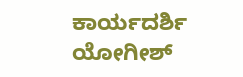ಕಾರ್ಯದರ್ಶಿ ಯೋಗೀಶ್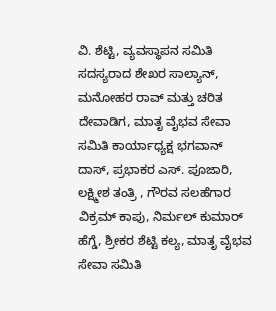ವಿ. ಶೆಟ್ಟಿ, ವ್ಯವಸ್ಥಾಪನ ಸಮಿತಿ ಸದಸ್ಯರಾದ ಶೇಖರ ಸಾಲ್ಯಾನ್, ಮನೋಹರ ರಾವ್ ಮತ್ತು ಚರಿತ ದೇವಾಡಿಗ, ಮಾತೃ ವೈಭವ ಸೇವಾ ಸಮಿತಿ ಕಾರ್ಯಾಧ್ಯಕ್ಷ ಭಗವಾನ್ ದಾಸ್, ಪ್ರಭಾಕರ ಎಸ್. ಪೂಜಾರಿ, ಲಕ್ಷ್ಮೀಶ ತಂತ್ರಿ , ಗೌರವ ಸಲಹೆಗಾರ ವಿಕ್ರಮ್ ಕಾಪು, ನಿರ್ಮಲ್ ಕುಮಾರ್ ಹೆಗ್ಡೆ, ಶ್ರೀಕರ ಶೆಟ್ಟಿ ಕಲ್ಯ, ಮಾತೃ ವೈಭವ ಸೇವಾ ಸಮಿತಿ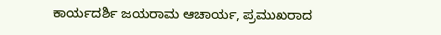ಕಾರ್ಯದರ್ಶಿ ಜಯರಾಮ ಆಚಾರ್ಯ, ಪ್ರಮುಖರಾದ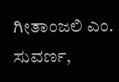ಗೀತಾಂಜಲಿ ಎಂ. ಸುವರ್ಣ,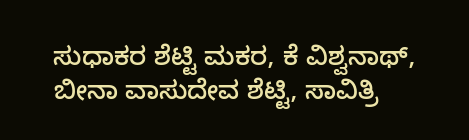ಸುಧಾಕರ ಶೆಟ್ಟಿ ಮಕರ, ಕೆ ವಿಶ್ವನಾಥ್, ಬೀನಾ ವಾಸುದೇವ ಶೆಟ್ಟಿ, ಸಾವಿತ್ರಿ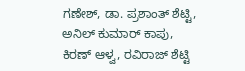ಗಣೇಶ್, ಡಾ. ಪ್ರಶಾಂತ್ ಶೆಟ್ಟಿ, ಅನಿಲ್ ಕುಮಾರ್ ಕಾಪು, ಕಿರಣ್ ಆಳ್ವ, ರವಿರಾಜ್ ಶೆಟ್ಟಿ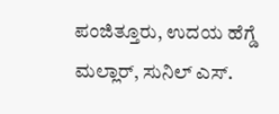ಪಂಜಿತ್ತೂರು, ಉದಯ ಹೆಗ್ಡೆ ಮಲ್ಲಾರ್, ಸುನಿಲ್ ಎಸ್.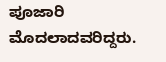ಪೂಜಾರಿ ಮೊದಲಾದವರಿದ್ದರು.